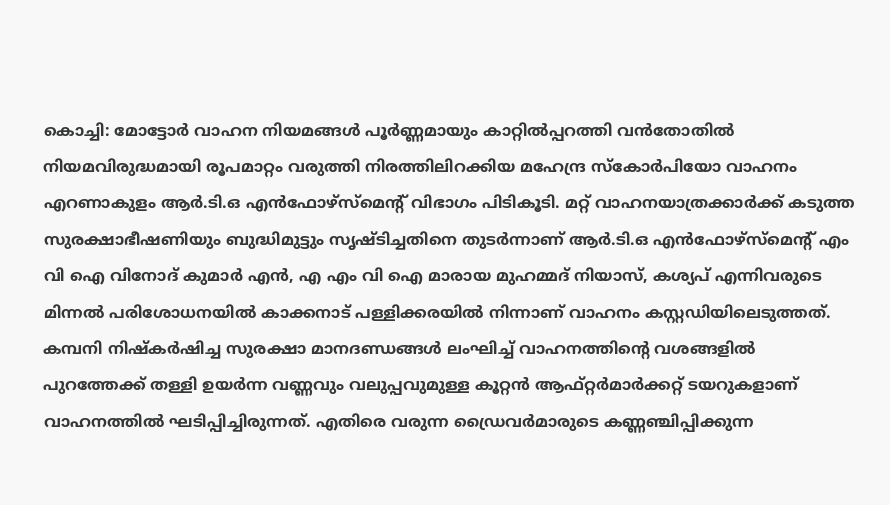കൊച്ചി: മോട്ടോർ വാഹന നിയമങ്ങൾ പൂർണ്ണമായും കാറ്റിൽപ്പറത്തി വൻതോതിൽ നിയമവിരുദ്ധമായി രൂപമാറ്റം വരുത്തി നിരത്തിലിറക്കിയ മഹേന്ദ്ര സ്കോർപിയോ വാഹനം എറണാകുളം ആർ.ടി.ഒ എൻഫോഴ്സ്മെൻ്റ് വിഭാഗം പിടികൂടി. മറ്റ് വാഹനയാത്രക്കാർക്ക് കടുത്ത സുരക്ഷാഭീഷണിയും ബുദ്ധിമുട്ടും സൃഷ്ടിച്ചതിനെ തുടർന്നാണ് ആർ.ടി.ഒ എൻഫോഴ്സ്മെൻ്റ് എം വി ഐ വിനോദ് കുമാർ എൻ, എ എം വി ഐ മാരായ മുഹമ്മദ് നിയാസ്, കശ്യപ് എന്നിവരുടെ മിന്നൽ പരിശോധനയിൽ കാക്കനാട് പള്ളിക്കരയിൽ നിന്നാണ് വാഹനം കസ്റ്റഡിയിലെടുത്തത്.
കമ്പനി നിഷ്കർഷിച്ച സുരക്ഷാ മാനദണ്ഡങ്ങൾ ലംഘിച്ച് വാഹനത്തിന്റെ വശങ്ങളിൽ പുറത്തേക്ക് തള്ളി ഉയർന്ന വണ്ണവും വലുപ്പവുമുള്ള കൂറ്റൻ ആഫ്റ്റർമാർക്കറ്റ് ടയറുകളാണ് വാഹനത്തിൽ ഘടിപ്പിച്ചിരുന്നത്. എതിരെ വരുന്ന ഡ്രൈവർമാരുടെ കണ്ണഞ്ചിപ്പിക്കുന്ന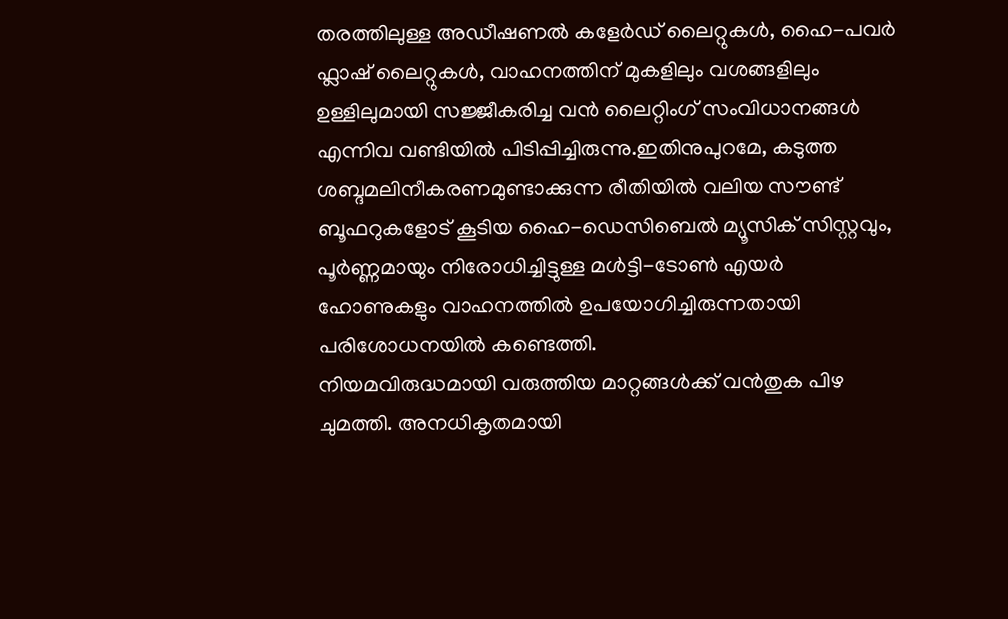തരത്തിലുള്ള അഡീഷണൽ കളേർഡ് ലൈറ്റുകൾ, ഹൈ-പവർ ഫ്ലാഷ് ലൈറ്റുകൾ, വാഹനത്തിന് മുകളിലും വശങ്ങളിലും ഉള്ളിലുമായി സജ്ജീകരിച്ച വൻ ലൈറ്റിംഗ് സംവിധാനങ്ങൾ എന്നിവ വണ്ടിയിൽ പിടിപ്പിച്ചിരുന്നു.ഇതിനുപുറമേ, കടുത്ത ശബ്ദമലിനീകരണമുണ്ടാക്കുന്ന രീതിയിൽ വലിയ സൗണ്ട് ബൂഫറുകളോട് കൂടിയ ഹൈ-ഡെസിബെൽ മ്യൂസിക് സിസ്റ്റവും, പൂർണ്ണമായും നിരോധിച്ചിട്ടുള്ള മൾട്ടി-ടോൺ എയർ ഹോണുകളും വാഹനത്തിൽ ഉപയോഗിച്ചിരുന്നതായി പരിശോധനയിൽ കണ്ടെത്തി.
നിയമവിരുദ്ധമായി വരുത്തിയ മാറ്റങ്ങൾക്ക് വൻതുക പിഴ ചുമത്തി. അനധികൃതമായി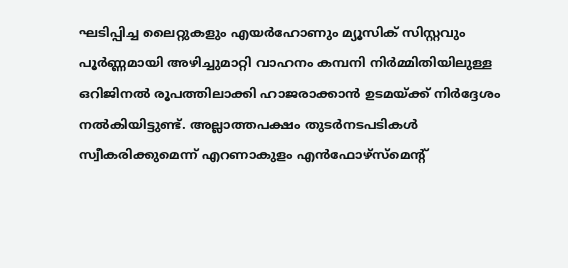ഘടിപ്പിച്ച ലൈറ്റുകളും എയർഹോണും മ്യൂസിക് സിസ്റ്റവും പൂർണ്ണമായി അഴിച്ചുമാറ്റി വാഹനം കമ്പനി നിർമ്മിതിയിലുള്ള ഒറിജിനൽ രൂപത്തിലാക്കി ഹാജരാക്കാൻ ഉടമയ്ക്ക് നിർദ്ദേശം നൽകിയിട്ടുണ്ട്. അല്ലാത്തപക്ഷം തുടർനടപടികൾ സ്വീകരിക്കുമെന്ന് എറണാകുളം എൻഫോഴ്സ്മെൻ്റ്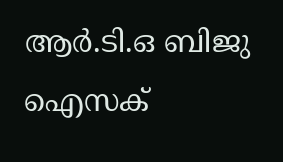ആർ.ടി.ഒ ബിജു ഐസക്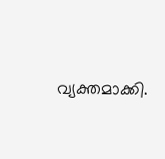വ്യക്തമാക്കി.